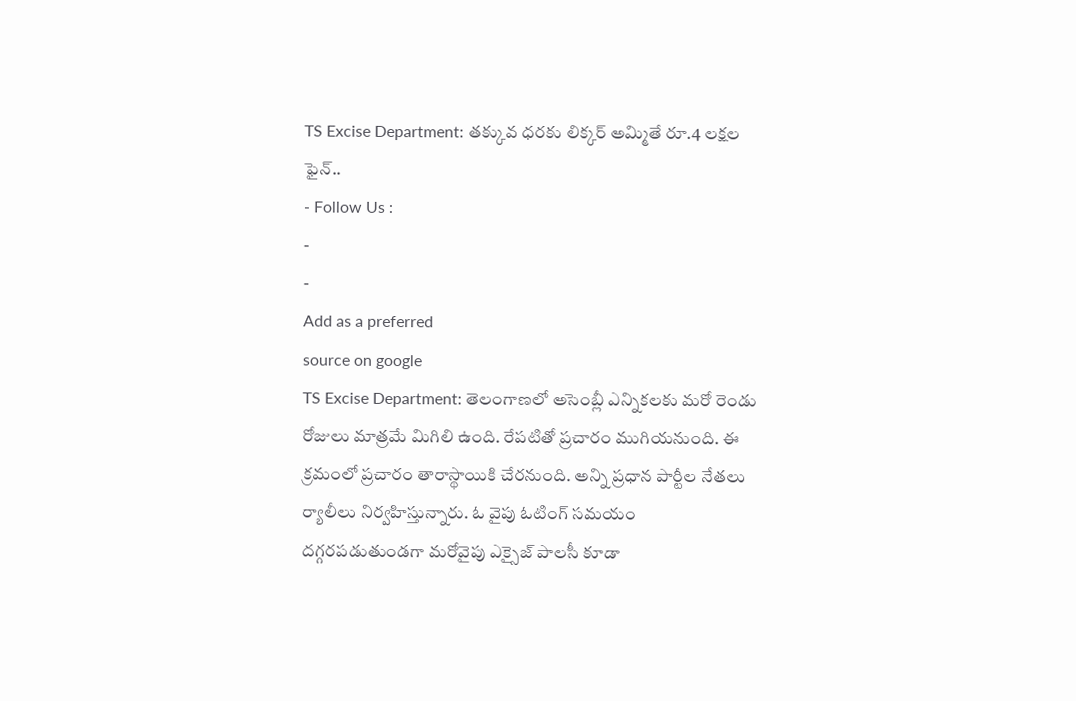TS Excise Department: తక్కువ ధరకు లిక్కర్ అమ్మితే రూ.4 లక్షల ఫైన్..
- Follow Us :
-
-
Add as a preferred
source on google
TS Excise Department: తెలంగాణలో అసెంబ్లీ ఎన్నికలకు మరో రెండు రోజులు మాత్రమే మిగిలి ఉంది. రేపటితో ప్రచారం ముగియనుంది. ఈ క్రమంలో ప్రచారం తారాస్థాయికి చేరనుంది. అన్ని ప్రధాన పార్టీల నేతలు ర్యాలీలు నిర్వహిస్తున్నారు. ఓ వైపు ఓటింగ్ సమయం దగ్గరపడుతుండగా మరోవైపు ఎక్సైజ్ పాలసీ కూడా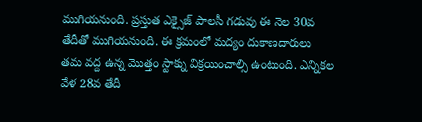ముగియనుంది. ప్రస్తుత ఎక్సైజ్ పాలసీ గడువు ఈ నెల 30వ తేదీతో ముగియనుంది. ఈ క్రమంలో మద్యం దుకాణదారులు తమ వద్ద ఉన్న మొత్తం స్టాక్ను విక్రయించాల్సి ఉంటుంది. ఎన్నికల వేళ 28వ తేదీ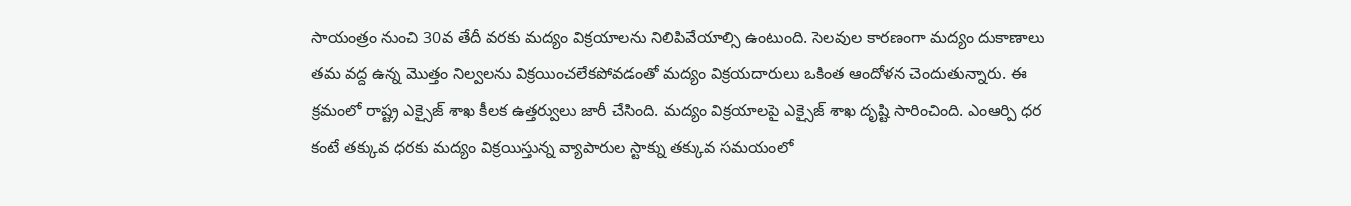సాయంత్రం నుంచి 30వ తేదీ వరకు మద్యం విక్రయాలను నిలిపివేయాల్సి ఉంటుంది. సెలవుల కారణంగా మద్యం దుకాణాలు తమ వద్ద ఉన్న మొత్తం నిల్వలను విక్రయించలేకపోవడంతో మద్యం విక్రయదారులు ఒకింత ఆందోళన చెందుతున్నారు. ఈ క్రమంలో రాష్ట్ర ఎక్సైజ్ శాఖ కీలక ఉత్తర్వులు జారీ చేసింది. మద్యం విక్రయాలపై ఎక్సైజ్ శాఖ దృష్టి సారించింది. ఎంఆర్పి ధర కంటే తక్కువ ధరకు మద్యం విక్రయిస్తున్న వ్యాపారుల స్టాక్ను తక్కువ సమయంలో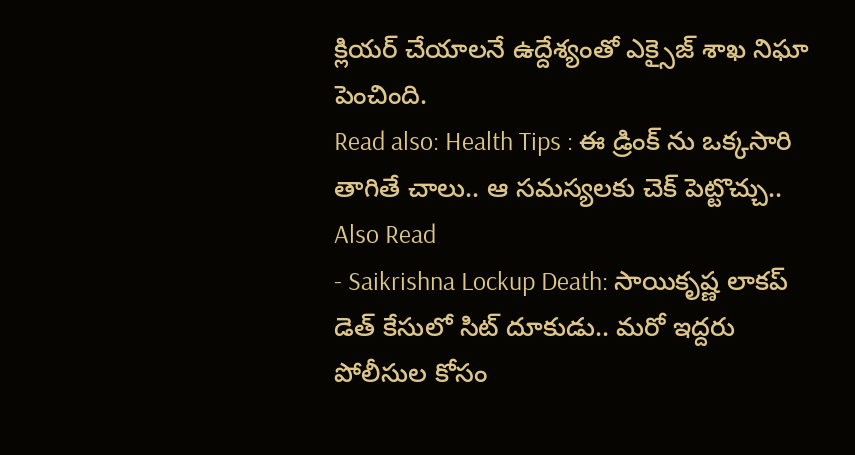క్లియర్ చేయాలనే ఉద్దేశ్యంతో ఎక్సైజ్ శాఖ నిఘా పెంచింది.
Read also: Health Tips : ఈ డ్రింక్ ను ఒక్కసారి తాగితే చాలు.. ఆ సమస్యలకు చెక్ పెట్టొచ్చు..
Also Read
- Saikrishna Lockup Death: సాయికృష్ణ లాకప్ డెత్ కేసులో సిట్ దూకుడు.. మరో ఇద్దరు పోలీసుల కోసం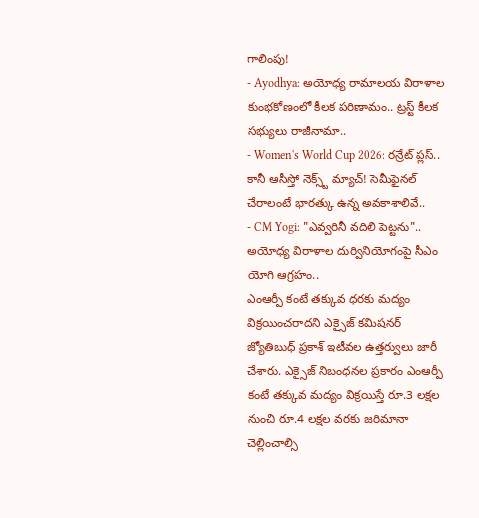గాలింపు!
- Ayodhya: అయోధ్య రామాలయ విరాళాల కుంభకోణంలో కీలక పరిణామం.. ట్రస్ట్ కీలక సభ్యులు రాజీనామా..
- Women's World Cup 2026: రన్రేట్ ప్లస్.. కానీ ఆసీస్తో నెక్స్ట్ మ్యాచ్! సెమీఫైనల్ చేరాలంటే భారత్కు ఉన్న అవకాశాలివే..
- CM Yogi: "ఎవ్వరినీ వదిలి పెట్టను".. అయోధ్య విరాళాల దుర్వినియోగంపై సీఎం యోగి ఆగ్రహం..
ఎంఆర్పీ కంటే తక్కువ ధరకు మద్యం విక్రయించరాదని ఎక్సైజ్ కమిషనర్ జ్యోతిబుధ్ ప్రకాశ్ ఇటీవల ఉత్తర్వులు జారీ చేశారు. ఎక్సైజ్ నిబంధనల ప్రకారం ఎంఆర్పీ కంటే తక్కువ మద్యం విక్రయిస్తే రూ.3 లక్షల నుంచి రూ.4 లక్షల వరకు జరిమానా చెల్లించాల్సి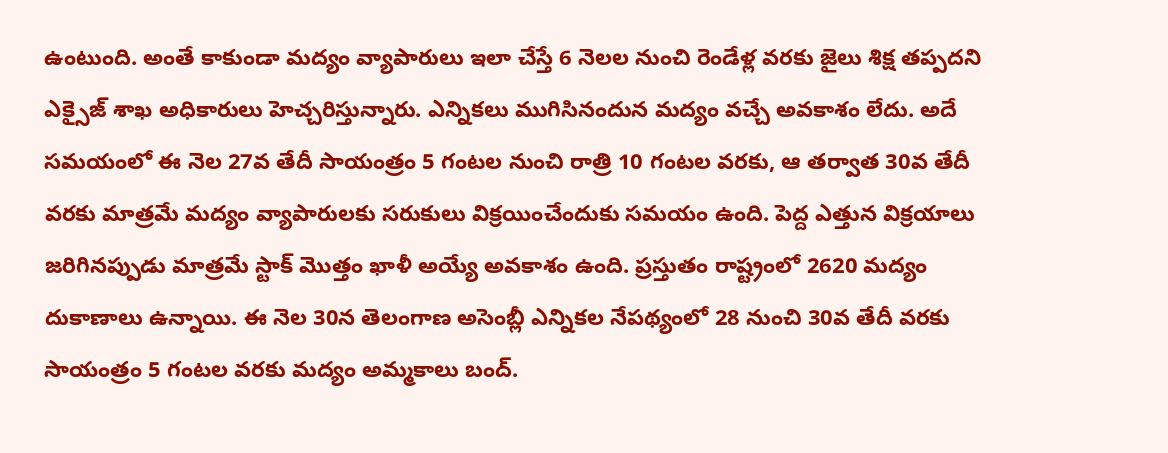ఉంటుంది. అంతే కాకుండా మద్యం వ్యాపారులు ఇలా చేస్తే 6 నెలల నుంచి రెండేళ్ల వరకు జైలు శిక్ష తప్పదని ఎక్సైజ్ శాఖ అధికారులు హెచ్చరిస్తున్నారు. ఎన్నికలు ముగిసినందున మద్యం వచ్చే అవకాశం లేదు. అదే సమయంలో ఈ నెల 27వ తేదీ సాయంత్రం 5 గంటల నుంచి రాత్రి 10 గంటల వరకు, ఆ తర్వాత 30వ తేదీ వరకు మాత్రమే మద్యం వ్యాపారులకు సరుకులు విక్రయించేందుకు సమయం ఉంది. పెద్ద ఎత్తున విక్రయాలు జరిగినప్పుడు మాత్రమే స్టాక్ మొత్తం ఖాళీ అయ్యే అవకాశం ఉంది. ప్రస్తుతం రాష్ట్రంలో 2620 మద్యం దుకాణాలు ఉన్నాయి. ఈ నెల 30న తెలంగాణ అసెంబ్లీ ఎన్నికల నేపథ్యంలో 28 నుంచి 30వ తేదీ వరకు సాయంత్రం 5 గంటల వరకు మద్యం అమ్మకాలు బంద్.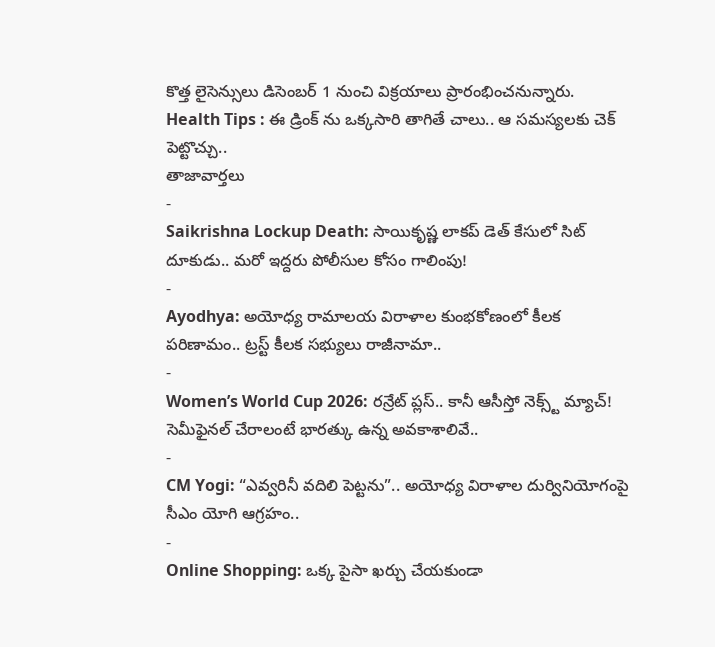కొత్త లైసెన్సులు డిసెంబర్ 1 నుంచి విక్రయాలు ప్రారంభించనున్నారు.
Health Tips : ఈ డ్రింక్ ను ఒక్కసారి తాగితే చాలు.. ఆ సమస్యలకు చెక్ పెట్టొచ్చు..
తాజావార్తలు
-
Saikrishna Lockup Death: సాయికృష్ణ లాకప్ డెత్ కేసులో సిట్ దూకుడు.. మరో ఇద్దరు పోలీసుల కోసం గాలింపు!
-
Ayodhya: అయోధ్య రామాలయ విరాళాల కుంభకోణంలో కీలక పరిణామం.. ట్రస్ట్ కీలక సభ్యులు రాజీనామా..
-
Women’s World Cup 2026: రన్రేట్ ప్లస్.. కానీ ఆసీస్తో నెక్స్ట్ మ్యాచ్! సెమీఫైనల్ చేరాలంటే భారత్కు ఉన్న అవకాశాలివే..
-
CM Yogi: “ఎవ్వరినీ వదిలి పెట్టను”.. అయోధ్య విరాళాల దుర్వినియోగంపై సీఎం యోగి ఆగ్రహం..
-
Online Shopping: ఒక్క పైసా ఖర్చు చేయకుండా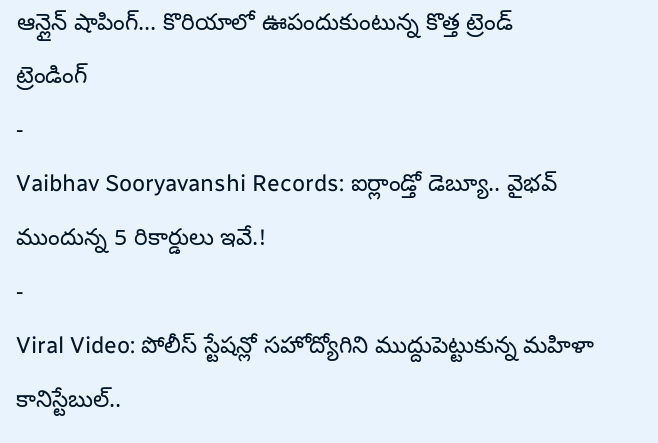ఆన్లైన్ షాపింగ్… కొరియాలో ఊపందుకుంటున్న కొత్త ట్రెండ్
ట్రెండింగ్
-
Vaibhav Sooryavanshi Records: ఐర్లాండ్తో డెబ్యూ.. వైభవ్ ముందున్న 5 రికార్డులు ఇవే.!
-
Viral Video: పోలీస్ స్టేషన్లో సహోద్యోగిని ముద్దుపెట్టుకున్న మహిళా కానిస్టేబుల్..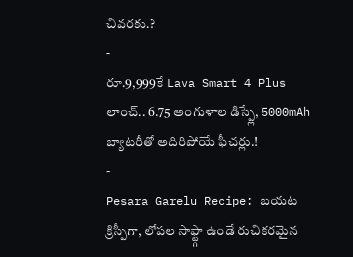చివరకు.?
-
రూ.9,999కే Lava Smart 4 Plus లాంచ్.. 6.75 అంగుళాల డిస్ప్లే, 5000mAh బ్యాటరీతో అదిరిపోయే ఫీచర్లు.!
-
Pesara Garelu Recipe: బయట క్రిస్పీగా, లోపల సాఫ్ట్గా ఉండే రుచికరమైన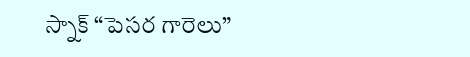స్నాక్ “పెసర గారెలు”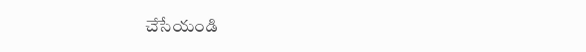చేసేయండి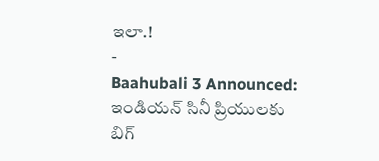ఇలా.!
-
Baahubali 3 Announced: ఇండియన్ సినీ ప్రియులకు బిగ్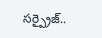సర్ప్రైజ్..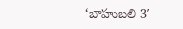‘బాహుబలి 3′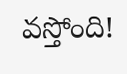వస్తోంది!